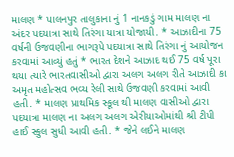માલણ * પાલનપુર તાલુકાના નું 1 નાનકડું ગામ માલણ ના અંદર પદયાત્રા સાથે તિરંગા યાત્રા યોજાયી. * આઝાદીના 75 વર્ષની ઉજવણીના ભાગરૂપે પદયાત્રા સાથે તિરંગા નું આયોજન કરવામાં આવ્યું હતું * ભારત દેશને આઝાદ થઈ 75 વર્ષ પૂરા થયા ત્યારે ભારતવાસીઓ દ્વારા અલગ અલગ રીતે આઝાદી કા અમૃત મહોત્સવ ભવ્ય રેલી સાથે ઉજવણી કરવામાં આવી હતી. * માલણ પ્રાથમિક સ્કૂલ થી માલણ વાસીઓ દ્વારા પદયાત્રા માલણ ના અલગ અલગ એરીયાઓમાંથી શ્રી ટીપી હાઈ સ્કુલ સુધી આવી હતી. * જેને લઈને માલણ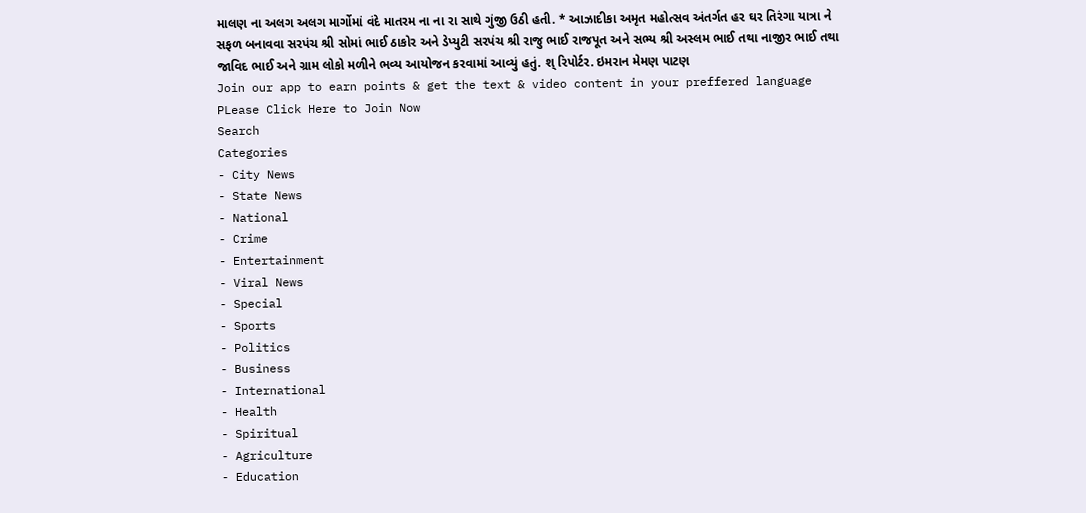માલણ ના અલગ અલગ માર્ગોમાં વંદે માતરમ ના ના રા સાથે ગુંજી ઉઠી હતી. * આઝાદીકા અમૃત મહોત્સવ અંતર્ગત હર ઘર તિરંગા યાત્રા ને સફળ બનાવવા સરપંચ શ્રી સોમાં ભાઈ ઠાકોર અને ડેપ્યુટી સરપંચ શ્રી રાજુ ભાઈ રાજપૂત અને સભ્ય શ્રી અસ્લમ ભાઈ તથા નાજીર ભાઈ તથા જાવિદ ભાઈ અને ગ્રામ લોકો મળીને ભવ્ય આયોજન કરવામાં આવ્યું હતું. શ્ રિપોર્ટર. ઇમરાન મેમણ પાટણ
Join our app to earn points & get the text & video content in your preffered language
PLease Click Here to Join Now
Search
Categories
- City News
- State News
- National
- Crime
- Entertainment
- Viral News
- Special
- Sports
- Politics
- Business
- International
- Health
- Spiritual
- Agriculture
- Education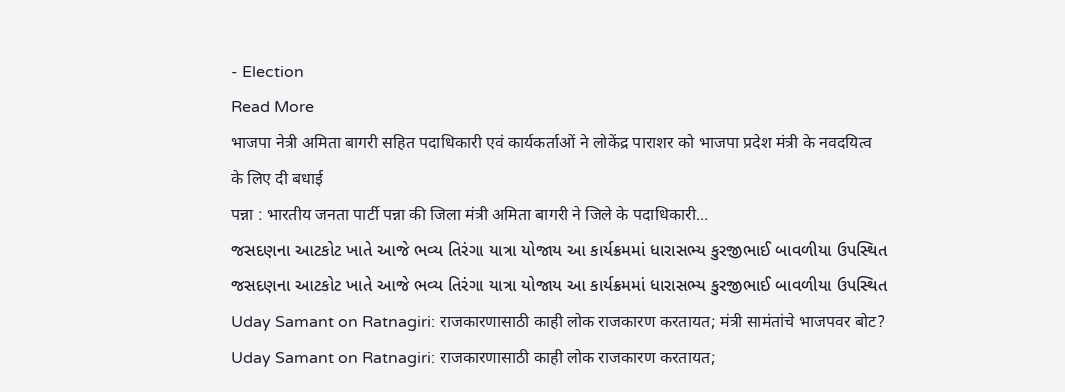- Election
Read More
भाजपा नेत्री अमिता बागरी सहित पदाधिकारी एवं कार्यकर्ताओं ने लोकेंद्र पाराशर को भाजपा प्रदेश मंत्री के नवदयित्व के लिए दी बधाई
पन्ना : भारतीय जनता पार्टी पन्ना की जिला मंत्री अमिता बागरी ने जिले के पदाधिकारी...
જસદણના આટકોટ ખાતે આજે ભવ્ય તિરંગા યાત્રા યોજાય આ કાર્યક્રમમાં ધારાસભ્ય કુરજીભાઈ બાવળીયા ઉપસ્થિત
જસદણના આટકોટ ખાતે આજે ભવ્ય તિરંગા યાત્રા યોજાય આ કાર્યક્રમમાં ધારાસભ્ય કુરજીભાઈ બાવળીયા ઉપસ્થિત
Uday Samant on Ratnagiri: राजकारणासाठी काही लोक राजकारण करतायत; मंत्री सामंतांचे भाजपवर बोट?
Uday Samant on Ratnagiri: राजकारणासाठी काही लोक राजकारण करतायत;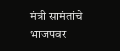मंत्री सामंतांचे भाजपवर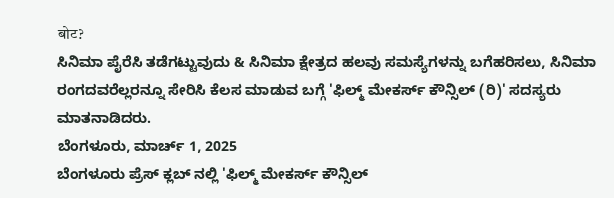बोट?
ಸಿನಿಮಾ ಪೈರೆಸಿ ತಡೆಗಟ್ಟುವುದು & ಸಿನಿಮಾ ಕ್ಷೇತ್ರದ ಹಲವು ಸಮಸ್ಯೆಗಳನ್ನು ಬಗೆಹರಿಸಲು, ಸಿನಿಮಾ ರಂಗದವರೆಲ್ಲರನ್ನೂ ಸೇರಿಸಿ ಕೆಲಸ ಮಾಡುವ ಬಗ್ಗೆ 'ಫಿಲ್ಮ್ ಮೇಕರ್ಸ್ ಕೌನ್ಸಿಲ್ (ರಿ)' ಸದಸ್ಯರು ಮಾತನಾಡಿದರು.
ಬೆಂಗಳೂರು, ಮಾರ್ಚ್ 1, 2025
ಬೆಂಗಳೂರು ಪ್ರೆಸ್ ಕ್ಲಬ್ ನಲ್ಲಿ 'ಫಿಲ್ಮ್ ಮೇಕರ್ಸ್ ಕೌನ್ಸಿಲ್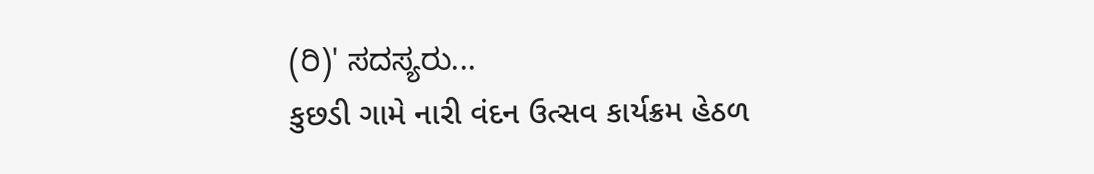(ರಿ)' ಸದಸ್ಯರು...
કુછડી ગામે નારી વંદન ઉત્સવ કાર્યક્રમ હેઠળ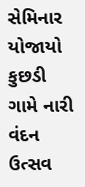સેમિનાર યોજાયો
કુછડી ગામે નારી વંદન ઉત્સવ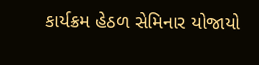કાર્યક્રમ હેઠળ સેમિનાર યોજાયો